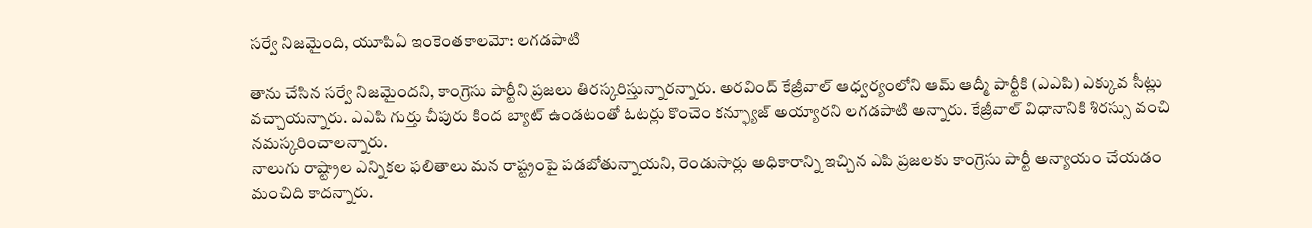సర్వే నిజమైంది, యూపిఏ ఇంకెంతకాలమో: లగడపాటి

తాను చేసిన సర్వే నిజమైందని, కాంగ్రెసు పార్టీని ప్రజలు తిరస్కరిస్తున్నారన్నారు. అరవింద్ కేజ్రీవాల్ ఆధ్వర్యంలోని ఆమ్ ఆద్మీ పార్టీకి (ఎఎపి) ఎక్కువ సీట్లు వచ్చాయన్నారు. ఎఎపి గుర్తు చీపురు కింద బ్యాట్ ఉండటంతో ఓటర్లు కొంచెం కన్ఫ్యూజ్ అయ్యారని లగడపాటి అన్నారు. కేజ్రీవాల్ విధానానికి శిరస్సు వంచి నమస్కరించాలన్నారు.
నాలుగు రాష్ట్రాల ఎన్నికల ఫలితాలు మన రాష్ట్రంపై పడబోతున్నాయని, రెండుసార్లు అధికారాన్ని ఇచ్చిన ఎపి ప్రజలకు కాంగ్రెసు పార్టీ అన్యాయం చేయడం మంచిది కాదన్నారు.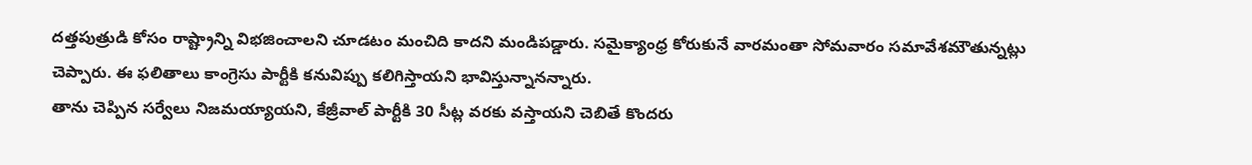దత్తపుత్రుడి కోసం రాష్ట్రాన్ని విభజించాలని చూడటం మంచిది కాదని మండిపడ్డారు. సమైక్యాంధ్ర కోరుకునే వారమంతా సోమవారం సమావేశమౌతున్నట్లు చెప్పారు. ఈ ఫలితాలు కాంగ్రెసు పార్టీకి కనువిప్పు కలిగిస్తాయని భావిస్తున్నానన్నారు.
తాను చెప్పిన సర్వేలు నిజమయ్యాయని, కేజ్రీవాల్ పార్టీకి 30 సీట్ల వరకు వస్తాయని చెబితే కొందరు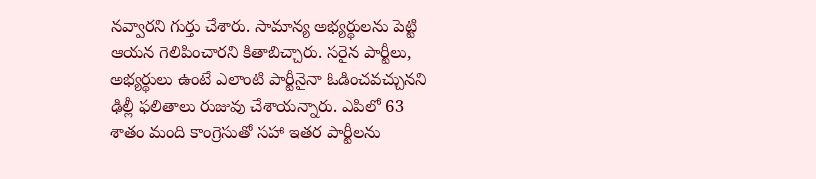నవ్వారని గుర్తు చేశారు. సామాన్య అభ్యర్థులను పెట్టి ఆయన గెలిపించారని కితాబిచ్చారు. సరైన పార్టీలు, అభ్యర్థులు ఉంటే ఎలాంటి పార్టీనైనా ఓడించవచ్చునని ఢిల్లీ ఫలితాలు రుజువు చేశాయన్నారు. ఎపిలో 63 శాతం మంది కాంగ్రెసుతో సహా ఇతర పార్టీలను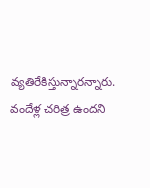వ్యతిరేకిస్తున్నారన్నారు. వందేళ్ల చరిత్ర ఉందని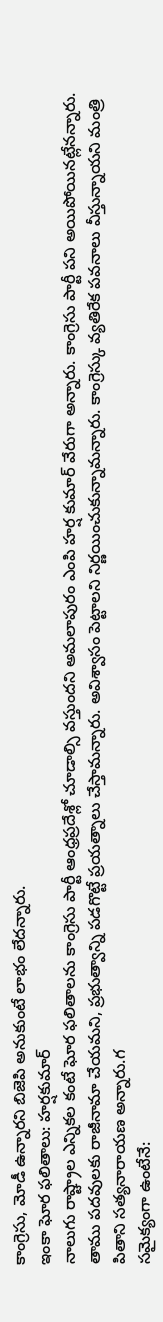కాంగ్రెసు, మోడీ ఉన్నారని బిజెపి అనుకుంటే లాభం లేదన్నారు.
ఇంకా ఘోర ఫలితాలు: హర్షకుమార్
నాలుగు రాష్ట్రాల ఎన్నికల కంటే ఘోర ఫలితాలను కాంగ్రెసు పార్టీ ఆంధ్రప్రదేశ్లో చూడాల్సి వస్తుందని అమలాపురం ఎంపి హర్ష కుమార్ వేరుగా అన్నారు. కాంగ్రెసు పార్టీ పని అయిపోయినట్లేనన్నారు. తాము పదవులకు రాజీనామా చేయమని, ప్రభుత్వాన్ని పడగొట్టే ప్రయత్నాలు చేస్తామన్నారు. అవిశ్వాసం పెట్టాలని నిర్ణయించుకున్నామన్నారు. కాంగ్రెస్కు వ్యతిరేక పవనాలు వీస్తున్నాయని మంత్రి పితాని సత్యనారాయణ అన్నారు.గ
సమైక్యంగా ఉంటేనే: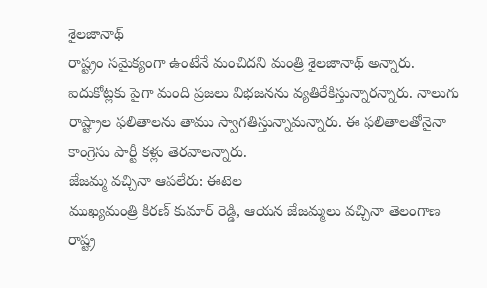శైలజానాథ్
రాష్ట్రం సమైక్యంగా ఉంటేనే మంచిదని మంత్రి శైలజానాథ్ అన్నారు. ఐదుకోట్లకు పైగా మంది ప్రజలు విభజనను వ్యతిరేకిస్తున్నారన్నారు. నాలుగు రాష్ట్రాల ఫలితాలను తాము స్వాగతిస్తున్నామన్నారు. ఈ ఫలితాలతోనైనా కాంగ్రెసు పార్టీ కళ్లు తెరవాలన్నారు.
జేజమ్మ వచ్చినా ఆపలేరు: ఈటెల
ముఖ్యమంత్రి కిరణ్ కుమార్ రెడ్డి, ఆయన జేజమ్మలు వచ్చినా తెలంగాణ రాష్ట్ర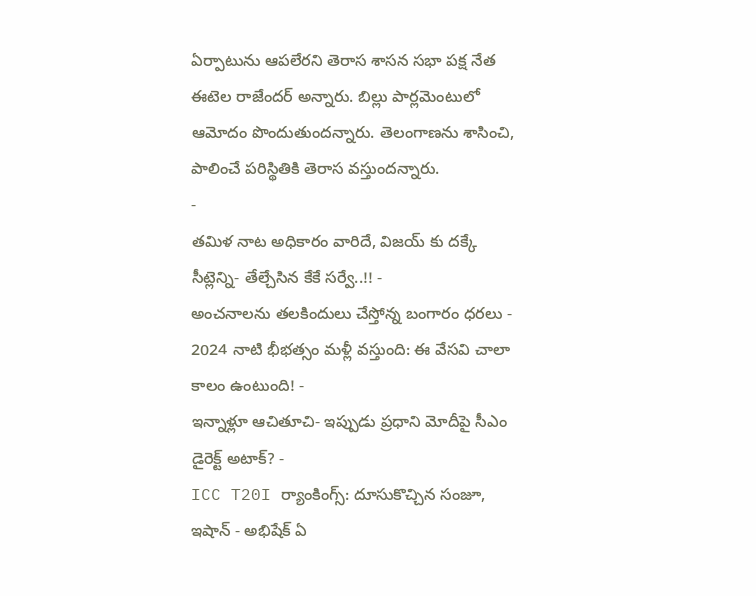ఏర్పాటును ఆపలేరని తెరాస శాసన సభా పక్ష నేత ఈటెల రాజేందర్ అన్నారు. బిల్లు పార్లమెంటులో ఆమోదం పొందుతుందన్నారు. తెలంగాణను శాసించి, పాలించే పరిస్థితికి తెరాస వస్తుందన్నారు.
-
తమిళ నాట అధికారం వారిదే, విజయ్ కు దక్కే సీట్లెన్ని- తేల్చేసిన కేకే సర్వే..!! -
అంచనాలను తలకిందులు చేస్తోన్న బంగారం ధరలు -
2024 నాటి భీభత్సం మళ్లీ వస్తుంది: ఈ వేసవి చాలా కాలం ఉంటుంది! -
ఇన్నాళ్లూ ఆచితూచి- ఇప్పుడు ప్రధాని మోదీపై సీఎం డైరెక్ట్ అటాక్? -
ICC T20I ర్యాంకింగ్స్: దూసుకొచ్చిన సంజూ, ఇషాన్ - అభిషేక్ ఏ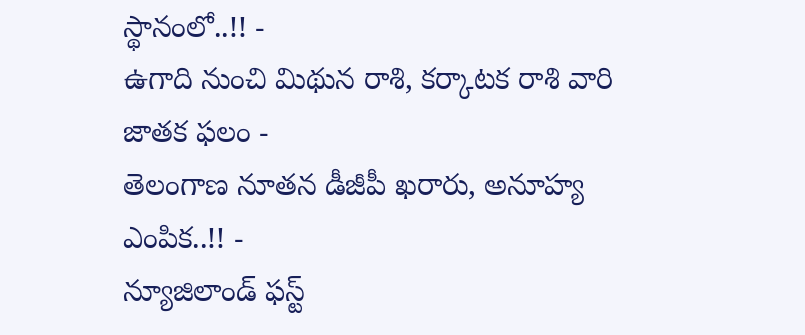స్థానంలో..!! -
ఉగాది నుంచి మిథున రాశి, కర్కాటక రాశి వారి జాతక ఫలం -
తెలంగాణ నూతన డీజీపీ ఖరారు, అనూహ్య ఎంపిక..!! -
న్యూజిలాండ్ ఫస్ట్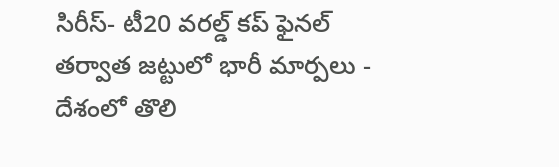సిరీస్- టీ20 వరల్డ్ కప్ ఫైనల్ తర్వాత జట్టులో భారీ మార్పలు -
దేశంలో తొలి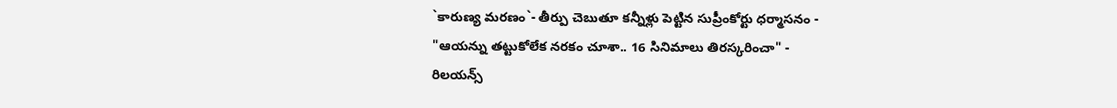`కారుణ్య మరణం`- తీర్పు చెబుతూ కన్నీళ్లు పెట్టిన సుప్రీంకోర్టు ధర్మాసనం -
"ఆయన్ను తట్టుకోలేక నరకం చూశా.. 16 సినిమాలు తిరస్కరించా" -
రిలయన్స్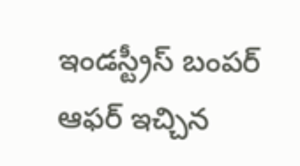ఇండస్ట్రీస్ బంపర్ ఆఫర్ ఇచ్చిన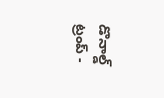డొనాల్డ్ ట్రంప్ -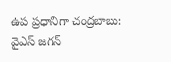ఉప ప్రధానిగా చంద్రబాబు: వైఎస్ జగన్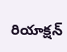రియాక్షన్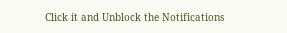Click it and Unblock the Notifications